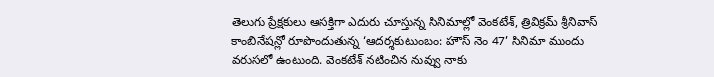తెలుగు ప్రేక్షకులు ఆసక్తిగా ఎదురు చూస్తున్న సినిమాల్లో వెంకటేశ్, త్రివిక్రమ్ శ్రీనివాస్ కాంబినేషన్లో రూపొందుతున్న ‘ఆదర్శకుటుంబం: హౌస్ నెం 47’ సినిమా ముందు వరుసలో ఉంటుంది. వెంకటేశ్ నటించిన నువ్వు నాకు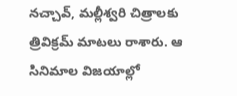నచ్చావ్, మల్లీశ్వరి చిత్రాలకు త్రివిక్రమ్ మాటలు రాశారు. ఆ సినిమాల విజయాల్లో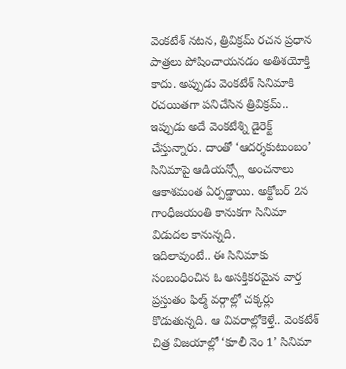వెంకటేశ్ నటన, త్రివిక్రమ్ రచన ప్రధాన పాత్రలు పోషించాయనడం అతిశయోక్తి కాదు. అప్పుడు వెంకటేశ్ సినిమాకి రచయితగా పనిచేసిన త్రివిక్రమ్.. ఇప్పుడు అదే వెంకటేశ్ని డైరెక్ట్ చేస్తున్నారు. దాంతో ‘ఆదర్శకుటుంబం’ సినిమాపై ఆడియన్స్లో అంచనాలు ఆకాశమంత ఏర్పడ్డాయి. అక్టోబర్ 2న గాంధీజయంతి కానుకగా సినిమా విడుదల కానున్నది.
ఇదిలావుంటే.. ఈ సినిమాకు సంబంధించిన ఓ అసక్తికరమైన వార్త ప్రస్తుతం ఫిల్మ్ వర్గాల్లో చక్కర్లు కొడుతున్నది. ఆ వివరాల్లోకెళ్తే.. వెంకటేశ్ చిత్ర విజయాల్లో ‘కూలీ నెం 1’ సినిమా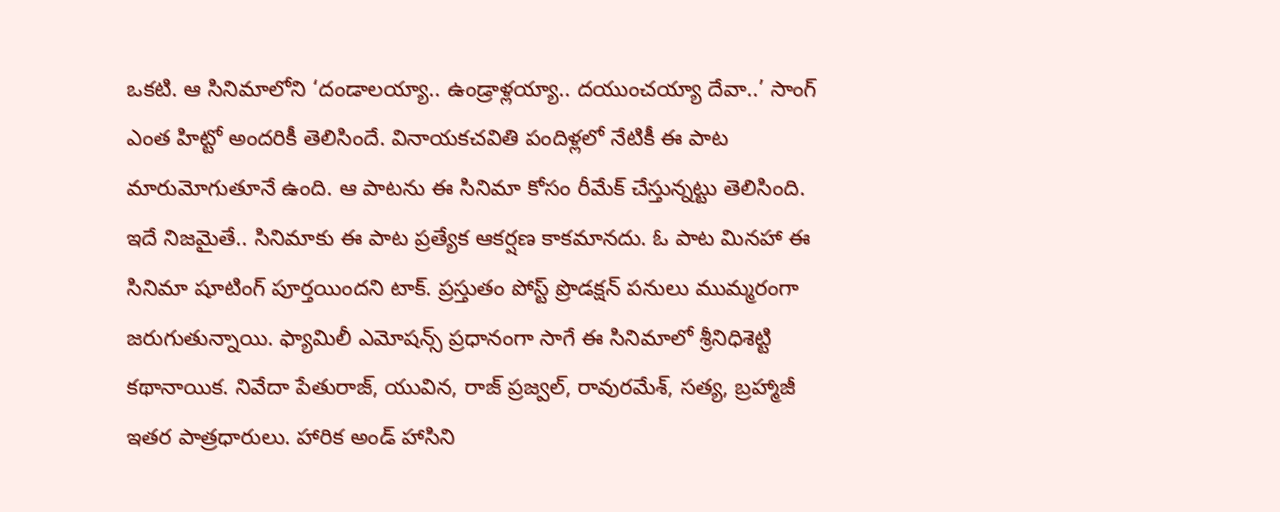ఒకటి. ఆ సినిమాలోని ‘దండాలయ్యా.. ఉండ్రాళ్లయ్యా.. దయుంచయ్యా దేవా..’ సాంగ్ ఎంత హిట్టో అందరికీ తెలిసిందే. వినాయకచవితి పందిళ్లలో నేటికీ ఈ పాట మారుమోగుతూనే ఉంది. ఆ పాటను ఈ సినిమా కోసం రీమేక్ చేస్తున్నట్టు తెలిసింది. ఇదే నిజమైతే.. సినిమాకు ఈ పాట ప్రత్యేక ఆకర్షణ కాకమానదు. ఓ పాట మినహా ఈ సినిమా షూటింగ్ పూర్తయిందని టాక్. ప్రస్తుతం పోస్ట్ ప్రొడక్షన్ పనులు ముమ్మరంగా జరుగుతున్నాయి. ఫ్యామిలీ ఎమోషన్స్ ప్రధానంగా సాగే ఈ సినిమాలో శ్రీనిధిశెట్టి కథానాయిక. నివేదా పేతురాజ్, యువిన, రాజ్ ప్రజ్వల్, రావురమేశ్, సత్య, బ్రహ్మాజీ ఇతర పాత్రధారులు. హారిక అండ్ హాసిని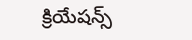క్రియేషన్స్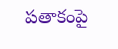పతాకంపై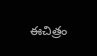ఈచిత్రం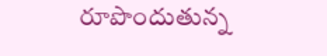రూపొందుతున్న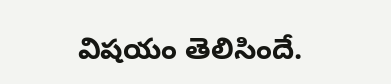విషయం తెలిసిందే.